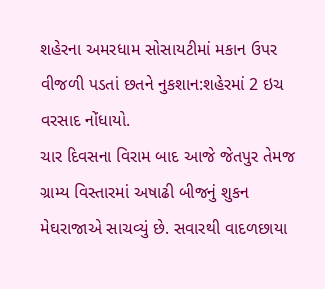શહેરના અમરધામ સોસાયટીમાં મકાન ઉપર વીજળી પડતાં છતને નુકશાન:શહેરમાં 2 ઇચ વરસાદ નોંધાયો.
ચાર દિવસના વિરામ બાદ આજે જેતપુર તેમજ ગ્રામ્ય વિસ્તારમાં અષાઢી બીજનું શુકન મેઘરાજાએ સાચવ્યું છે. સવારથી વાદળછાયા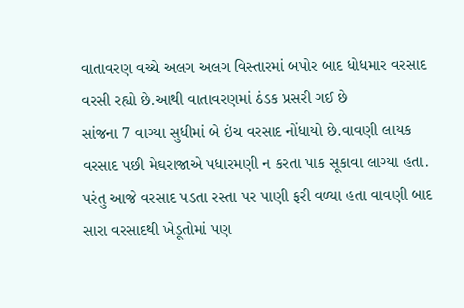વાતાવરણ વચ્ચે અલગ અલગ વિસ્તારમાં બપોર બાદ ધોધમાર વરસાદ વરસી રહ્યો છે.આથી વાતાવરણમાં ઠંડક પ્રસરી ગઈ છે
સાંજના 7 વાગ્યા સુધીમાં બે ઇંચ વરસાદ નોંધાયો છે.વાવણી લાયક વરસાદ પછી મેઘરાજાએ પધારમણી ન કરતા પાક સૂકાવા લાગ્યા હતા. પરંતુ આજે વરસાદ પડતા રસ્તા પર પાણી ફરી વળ્યા હતા વાવણી બાદ સારા વરસાદથી ખેડૂતોમાં પણ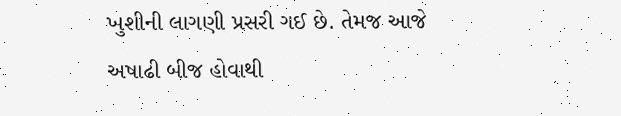ખુશીની લાગણી પ્રસરી ગઈ છે. તેમજ આજે અષાઢી બીજ હોવાથી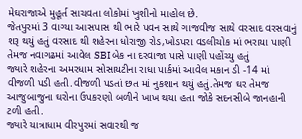મેઘરાજાએ મુહૂર્ત સાચવતા લોકોમાં ખુશીનો માહોલ છે.
જેતપુરમાં 3 વાગ્યા આસપાસ થી ભારે પવન સાથે ગાજવીજ સાથે વરસાદ વરસવાનું શરૂ થયું હતું વરસાદ થી શહેરના ધોરાજી રોડ,ખોડપરા વડલીચોક માં ભરાયા પાણી તેમજ નવાગઢમાં આવેલ SBI બેક ના દરવાજા પાસે પાણી પહોંચ્યુ હતું
જ્યારે શહેરના અમરધામ સોસાયટીના રાધા પાર્કમાં આવેલ મકાન ડી -14 માં વીજળી પડી હતી.વીજળી પડતાં છત માં નુકશાન થયું હતું.તેમજ ઘર તેમજ આજુબાજુના ઘરોના ઉપકરણો બળીને ખાખ થયા હતા જોકે સદનસીબે જાનહાની ટળી હતી.
જ્યારે યાત્રાધામ વીરપુરમાં સવારથી જ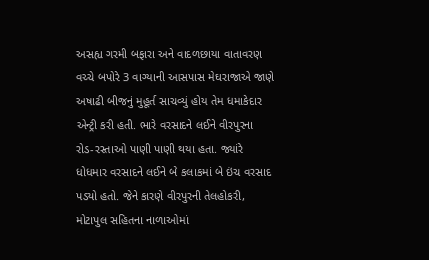અસહ્ય ગરમી બફારા અને વાદળછાયા વાતાવરણ વચ્ચે બપોરે 3 વાગ્યાની આસપાસ મેઘરાજાએ જાણે અષાઢી બીજનું મુહૂર્ત સાચવ્યું હોય તેમ ધમાકેદાર એન્ટ્રી કરી હતી. ભારે વરસાદને લઈને વીરપુરના રોડ-રસ્તાઓ પાણી પાણી થયા હતા. જ્યાંરે ધોધમાર વરસાદને લઈને બે કલાકમાં બે ઇંચ વરસાદ પડ્યો હતો. જેને કારણે વીરપુરની તેલહોકરી, મોટાપુલ સહિતના નાળાઓમાં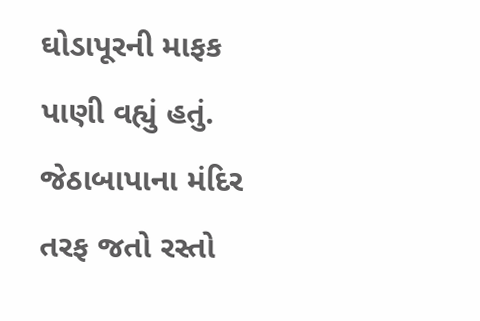ઘોડાપૂરની માફક પાણી વહ્યું હતું. જેઠાબાપાના મંદિર તરફ જતો રસ્તો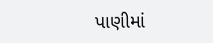પાણીમાં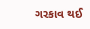ગરકાવ થઈ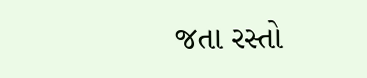જતા રસ્તો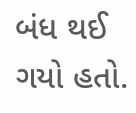બંધ થઈ ગયો હતો.